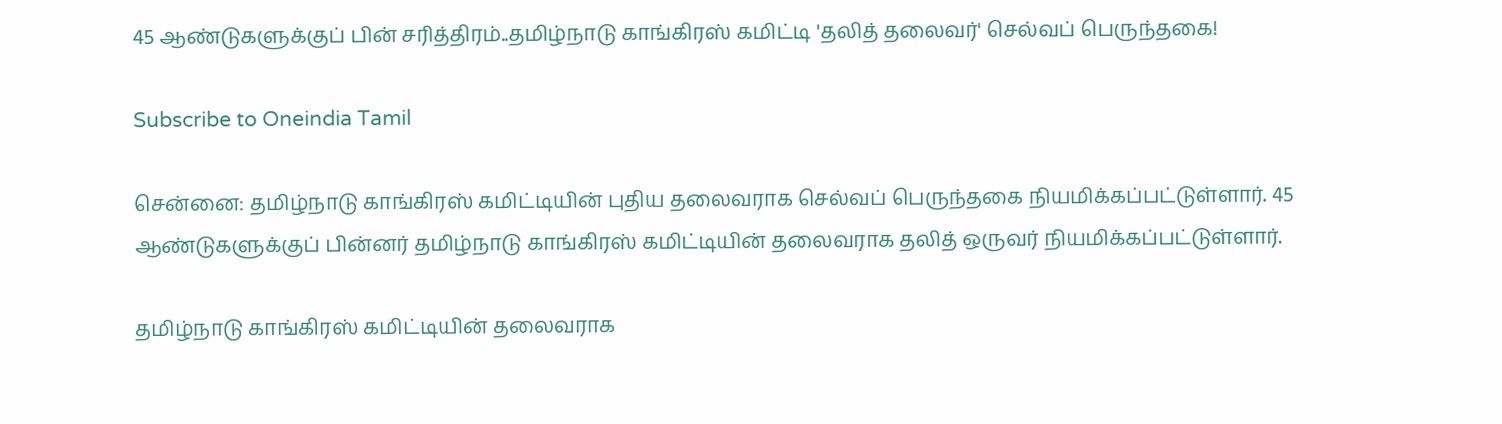45 ஆண்டுகளுக்குப் பின் சரித்திரம்..தமிழ்நாடு காங்கிரஸ் கமிட்டி 'தலித் தலைவர்' செல்வப் பெருந்தகை!

Subscribe to Oneindia Tamil

சென்னை: தமிழ்நாடு காங்கிரஸ் கமிட்டியின் புதிய தலைவராக செல்வப் பெருந்தகை நியமிக்கப்பட்டுள்ளார். 45 ஆண்டுகளுக்குப் பின்னர் தமிழ்நாடு காங்கிரஸ் கமிட்டியின் தலைவராக தலித் ஒருவர் நியமிக்கப்பட்டுள்ளார்.

தமிழ்நாடு காங்கிரஸ் கமிட்டியின் தலைவராக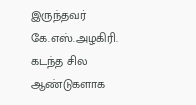இருந்தவர் கே.எஸ்.அழகிரி. கடந்த சில ஆண்டுகளாக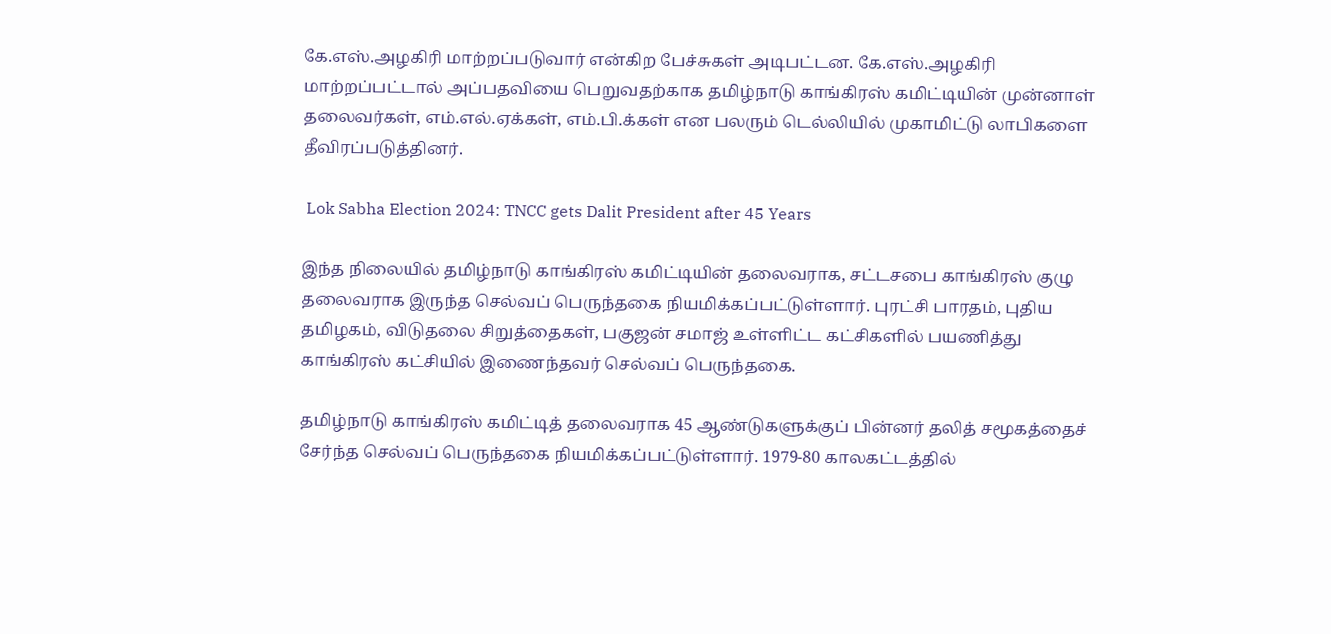கே.எஸ்.அழகிரி மாற்றப்படுவார் என்கிற பேச்சுகள் அடிபட்டன. கே.எஸ்.அழகிரி மாற்றப்பட்டால் அப்பதவியை பெறுவதற்காக தமிழ்நாடு காங்கிரஸ் கமிட்டியின் முன்னாள் தலைவர்கள், எம்.எல்.ஏக்கள், எம்.பி.க்கள் என பலரும் டெல்லியில் முகாமிட்டு லாபிகளை தீவிரப்படுத்தினர்.

 Lok Sabha Election 2024: TNCC gets Dalit President after 45 Years

இந்த நிலையில் தமிழ்நாடு காங்கிரஸ் கமிட்டியின் தலைவராக, சட்டசபை காங்கிரஸ் குழு தலைவராக இருந்த செல்வப் பெருந்தகை நியமிக்கப்பட்டுள்ளார். புரட்சி பாரதம், புதிய தமிழகம், விடுதலை சிறுத்தைகள், பகுஜன் சமாஜ் உள்ளிட்ட கட்சிகளில் பயணித்து காங்கிரஸ் கட்சியில் இணைந்தவர் செல்வப் பெருந்தகை.

தமிழ்நாடு காங்கிரஸ் கமிட்டித் தலைவராக 45 ஆண்டுகளுக்குப் பின்னர் தலித் சமூகத்தைச் சேர்ந்த செல்வப் பெருந்தகை நியமிக்கப்பட்டுள்ளார். 1979-80 காலகட்டத்தில்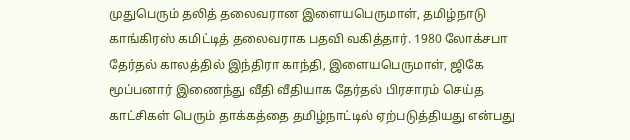முதுபெரும் தலித் தலைவரான இளையபெருமாள், தமிழ்நாடு காங்கிரஸ் கமிட்டித் தலைவராக பதவி வகித்தார். 1980 லோக்சபா தேர்தல் காலத்தில் இந்திரா காந்தி, இளையபெருமாள், ஜிகே மூப்பனார் இணைந்து வீதி வீதியாக தேர்தல் பிரசாரம் செய்த காட்சிகள் பெரும் தாக்கத்தை தமிழ்நாட்டில் ஏற்படுத்தியது என்பது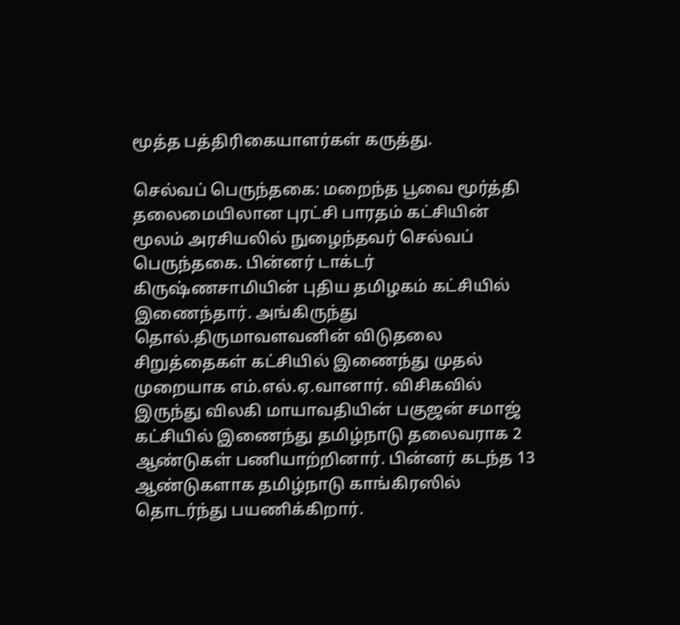மூத்த பத்திரிகையாளர்கள் கருத்து.

செல்வப் பெருந்தகை: மறைந்த பூவை மூர்த்தி தலைமையிலான புரட்சி பாரதம் கட்சியின் மூலம் அரசியலில் நுழைந்தவர் செல்வப் பெருந்தகை. பின்னர் டாக்டர் கிருஷ்ணசாமியின் புதிய தமிழகம் கட்சியில் இணைந்தார். அங்கிருந்து தொல்.திருமாவளவனின் விடுதலை சிறுத்தைகள் கட்சியில் இணைந்து முதல் முறையாக எம்.எல்.ஏ.வானார். விசிகவில் இருந்து விலகி மாயாவதியின் பகுஜன் சமாஜ் கட்சியில் இணைந்து தமிழ்நாடு தலைவராக 2 ஆண்டுகள் பணியாற்றினார். பின்னர் கடந்த 13 ஆண்டுகளாக தமிழ்நாடு காங்கிரஸில் தொடர்ந்து பயணிக்கிறார்.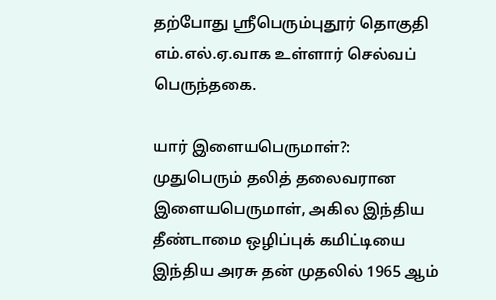தற்போது ஶ்ரீபெரும்புதூர் தொகுதி எம்.எல்.ஏ.வாக உள்ளார் செல்வப் பெருந்தகை.

யார் இளையபெருமாள்?: முதுபெரும் தலித் தலைவரான இளையபெருமாள், அகில இந்திய தீண்டாமை ஒழிப்புக் கமிட்டியை இந்திய அரசு தன் முதலில் 1965 ஆம்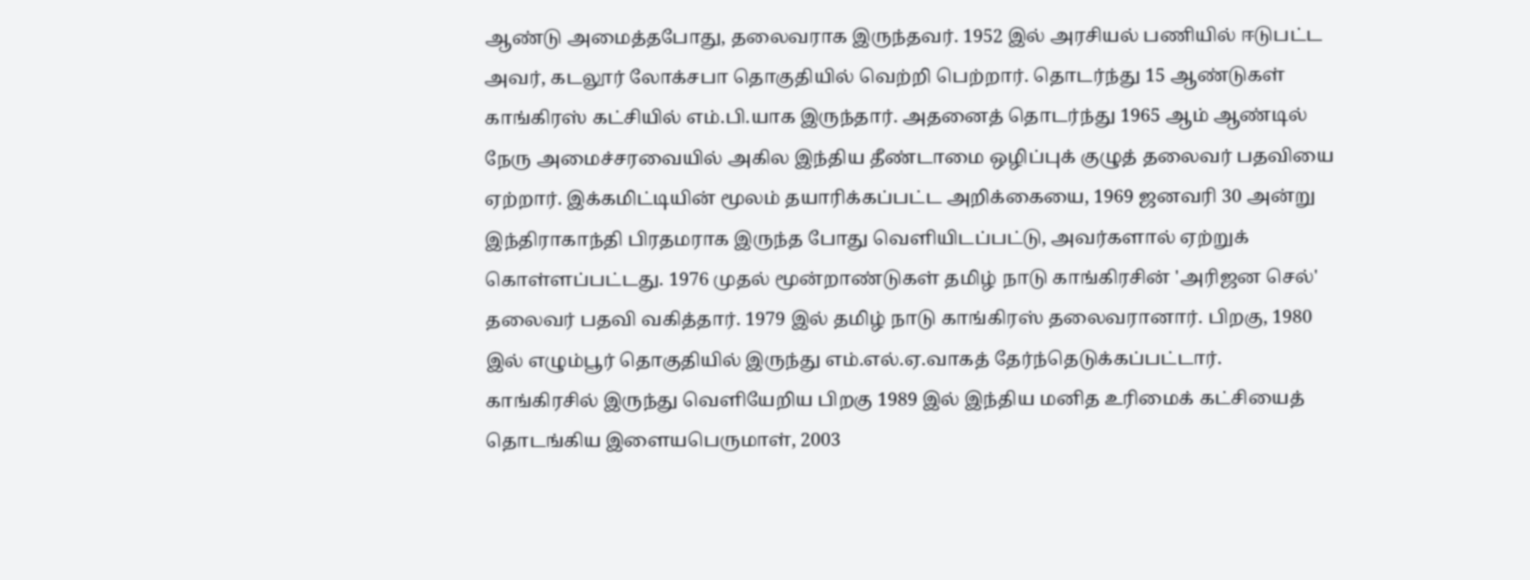ஆண்டு அமைத்தபோது, தலைவராக இருந்தவர். 1952 இல் அரசியல் பணியில் ஈடுபட்ட அவர், கடலூர் லோக்சபா தொகுதியில் வெற்றி பெற்றார். தொடர்ந்து 15 ஆண்டுகள் காங்கிரஸ் கட்சியில் எம்.பி.யாக இருந்தார். அதனைத் தொடர்ந்து 1965 ஆம் ஆண்டில் நேரு அமைச்சரவையில் அகில இந்திய தீண்டாமை ஒழிப்புக் குழுத் தலைவர் பதவியை ஏற்றார். இக்கமிட்டியின் மூலம் தயாரிக்கப்பட்ட அறிக்கையை, 1969 ஜனவரி 30 அன்று இந்திராகாந்தி பிரதமராக இருந்த போது வெளியிடப்பட்டு, அவர்களால் ஏற்றுக் கொள்ளப்பட்டது. 1976 முதல் மூன்றாண்டுகள் தமிழ் நாடு காங்கிரசின் 'அரிஜன செல்' தலைவர் பதவி வகித்தார். 1979 இல் தமிழ் நாடு காங்கிரஸ் தலைவரானார். பிறகு, 1980 இல் எழும்பூர் தொகுதியில் இருந்து எம்.எல்.ஏ.வாகத் தேர்ந்தெடுக்கப்பட்டார். காங்கிரசில் இருந்து வெளியேறிய பிறகு 1989 இல் இந்திய மனித உரிமைக் கட்சியைத் தொடங்கிய இளையபெருமாள், 2003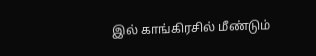இல் காங்கிரசில் மீண்டும்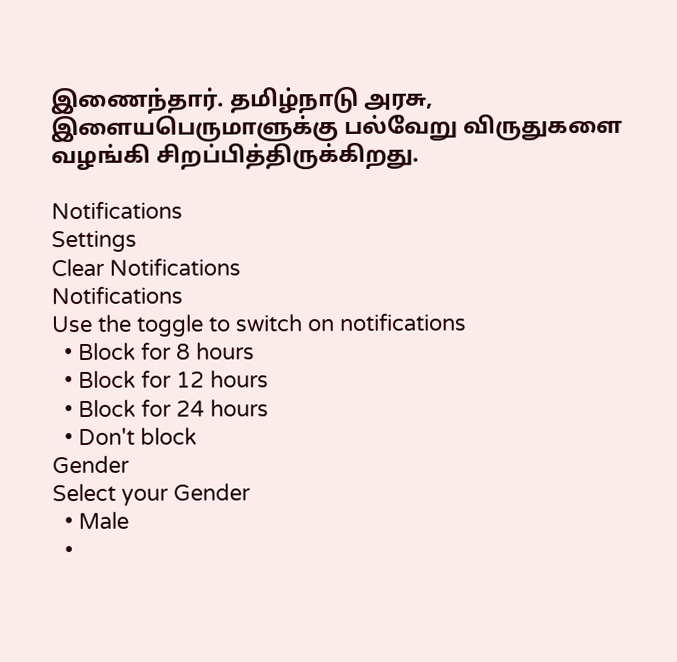இணைந்தார். தமிழ்நாடு அரசு, இளையபெருமாளுக்கு பல்வேறு விருதுகளை வழங்கி சிறப்பித்திருக்கிறது.

Notifications
Settings
Clear Notifications
Notifications
Use the toggle to switch on notifications
  • Block for 8 hours
  • Block for 12 hours
  • Block for 24 hours
  • Don't block
Gender
Select your Gender
  • Male
  •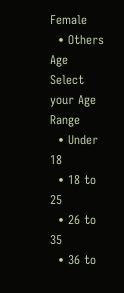Female
  • Others
Age
Select your Age Range
  • Under 18
  • 18 to 25
  • 26 to 35
  • 36 to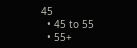45
  • 45 to 55
  • 55+